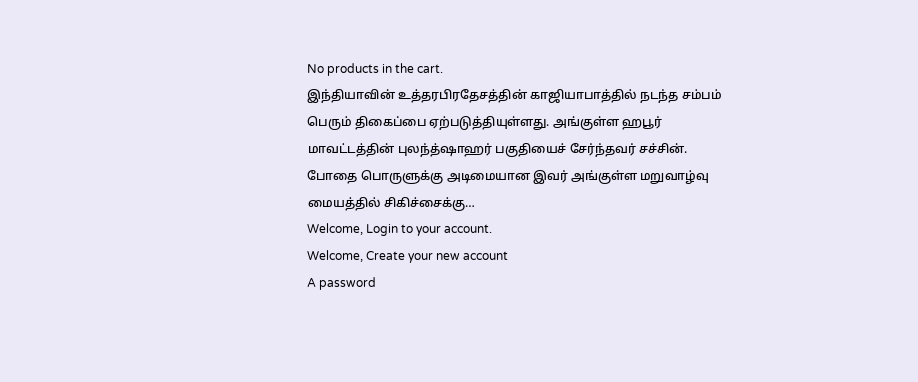No products in the cart.
இந்தியாவின் உத்தரபிரதேசத்தின் காஜியாபாத்தில் நடந்த சம்பம் பெரும் திகைப்பை ஏற்படுத்தியுள்ளது. அங்குள்ள ஹபூர் மாவட்டத்தின் புலந்த்ஷாஹர் பகுதியைச் சேர்ந்தவர் சச்சின். போதை பொருளுக்கு அடிமையான இவர் அங்குள்ள மறுவாழ்வு மையத்தில் சிகிச்சைக்கு…
Welcome, Login to your account.
Welcome, Create your new account
A password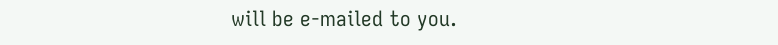will be e-mailed to you.